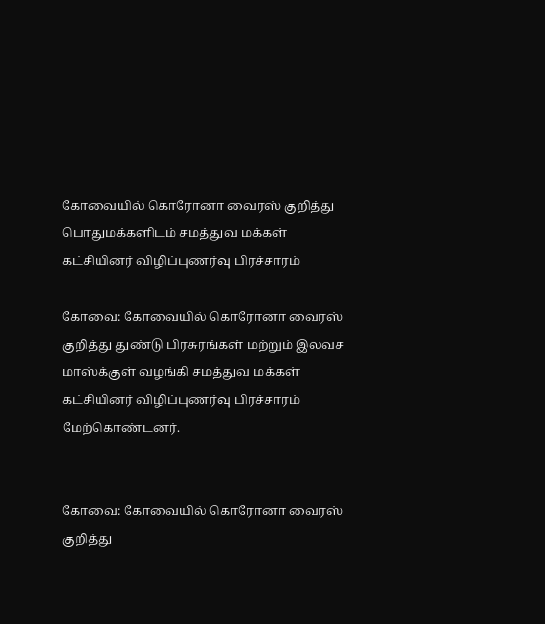கோவையில் கொரோனா வைரஸ் குறித்து பொதுமக்களிடம் சமத்துவ மக்கள் கட்சியினர் விழிப்புணர்வு பிரச்சாரம்

கோவை: கோவையில் கொரோனா வைரஸ் குறித்து துண்டு பிரசுரங்கள் மற்றும் இலவச மாஸ்க்குள் வழங்கி சமத்துவ மக்கள் கட்சியினர் விழிப்புணர்வு பிரச்சாரம் மேற்கொண்டனர்.


கோவை: கோவையில் கொரோனா வைரஸ் குறித்து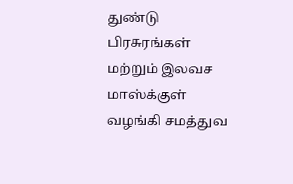துண்டு பிரசுரங்கள் மற்றும் இலவச மாஸ்க்குள் வழங்கி சமத்துவ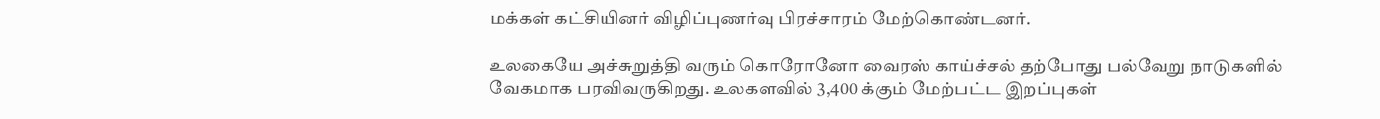மக்கள் கட்சியினர் விழிப்புணர்வு பிரச்சாரம் மேற்கொண்டனர்.

உலகையே அச்சுறுத்தி வரும் கொரோனோ வைரஸ் காய்ச்சல் தற்போது பல்வேறு நாடுகளில் வேகமாக பரவிவருகிறது. உலகளவில் 3,400 க்கும் மேற்பட்ட இறப்புகள்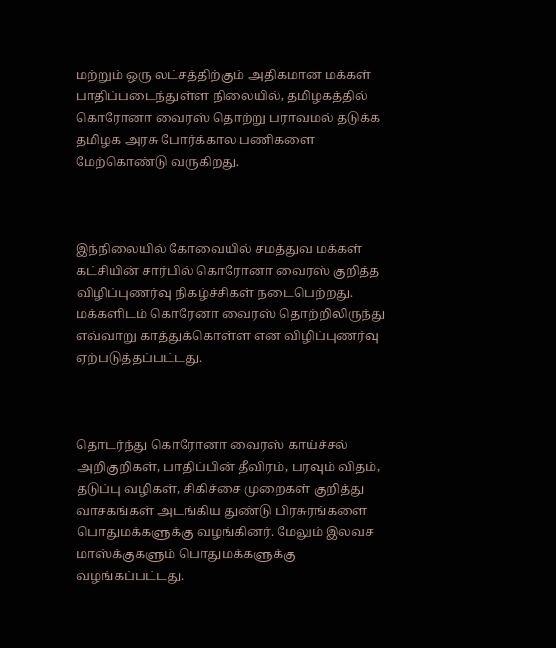மற்றும் ஒரு லட்சத்திற்கும் அதிகமான மக்கள் பாதிப்படைந்துள்ள நிலையில், தமிழகத்தில் கொரோனா வைரஸ் தொற்று பராவமல் தடுக்க தமிழக அரசு போர்க்கால பணிகளை மேற்கொண்டு வருகிறது.



இந்நிலையில் கோவையில் சமத்துவ மக்கள் கட்சியின் சார்பில் கொரோனா வைரஸ் குறித்த விழிப்புணர்வு நிகழ்ச்சிகள் நடைபெற்றது. மக்களிடம் கொரேனா வைரஸ் தொற்றிலிருந்து எவ்வாறு காத்துக்கொள்ள என விழிப்புணர்வு ஏற்படுத்தப்பட்டது.



தொடர்ந்து கொரோனா வைரஸ் காய்ச்சல் அறிகுறிகள், பாதிப்பின் தீவிரம், பரவும் விதம், தடுப்பு வழிகள், சிகிச்சை முறைகள் குறித்து வாசகங்கள் அடங்கிய துண்டு பிரசுரங்களை பொதுமக்களுக்கு வழங்கினர். மேலும் இலவச மாஸ்க்குகளும் பொதுமக்களுக்கு வழங்கப்பட்டது.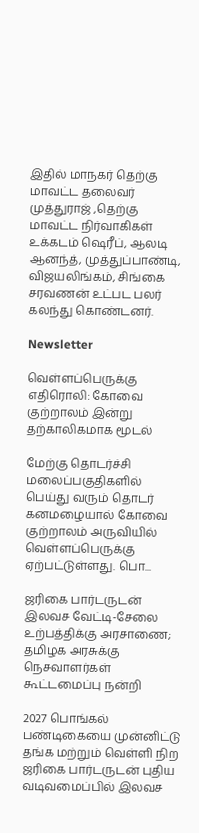இதில் மாநகர் தெற்கு மாவட்ட தலைவர் முத்துராஜ் ,தெற்கு மாவட்ட நிர்வாகிகள் உக்கடம் ஷெரீப், ஆலடி ஆனந்த், முத்துப்பாண்டி, விஜயலிங்கம், சிங்கை சரவணன் உட்பட பலர் கலந்து கொண்டனர்.

Newsletter

வெள்ளப்பெருக்கு எதிரொலி: கோவை குற்றாலம் இன்று தற்காலிகமாக மூடல்

மேற்கு தொடர்ச்சி மலைப்பகுதிகளில் பெய்து வரும் தொடர் கனமழையால் கோவை குற்றாலம் அருவியில் வெள்ளப்பெருக்கு ஏற்பட்டுள்ளது. பொ...

ஜரிகை பார்டருடன் இலவச வேட்டி-சேலை உற்பத்திக்கு அரசாணை; தமிழக அரசுக்கு நெசவாளர்கள் கூட்டமைப்பு நன்றி

2027 பொங்கல் பண்டிகையை முன்னிட்டு தங்க மற்றும் வெள்ளி நிற ஜரிகை பார்டருடன் புதிய வடிவமைப்பில் இலவச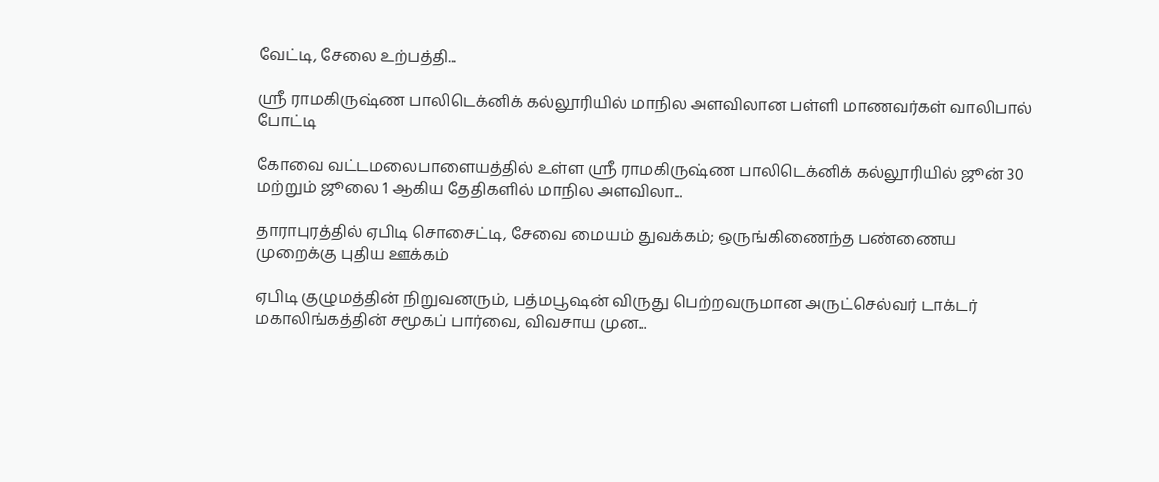வேட்டி, சேலை உற்பத்தி...

ஸ்ரீ ராமகிருஷ்ண பாலிடெக்னிக் கல்லூரியில் மாநில அளவிலான பள்ளி மாணவர்கள் வாலிபால் போட்டி

கோவை வட்டமலைபாளையத்தில் உள்ள ஸ்ரீ ராமகிருஷ்ண பாலிடெக்னிக் கல்லூரியில் ஜூன் 30 மற்றும் ஜூலை 1 ஆகிய தேதிகளில் மாநில அளவிலா...

தாராபுரத்தில் ஏபிடி சொசைட்டி, சேவை மையம் துவக்கம்; ஒருங்கிணைந்த பண்ணைய முறைக்கு புதிய ஊக்கம்

ஏபிடி குழுமத்தின் நிறுவனரும், பத்மபூஷன் விருது பெற்றவருமான அருட்செல்வர் டாக்டர் மகாலிங்கத்தின் சமூகப் பார்வை, விவசாய முன...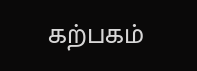கற்பகம்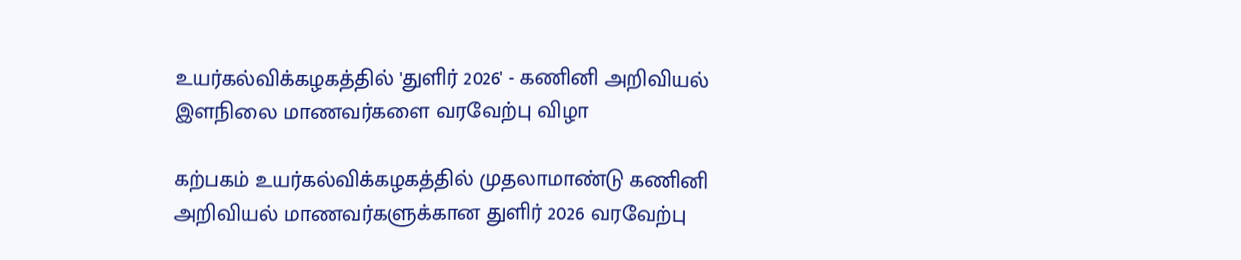உயர்கல்விக்கழகத்தில் 'துளிர் 2026' - கணினி அறிவியல் இளநிலை மாணவர்களை வரவேற்பு விழா

கற்பகம் உயர்கல்விக்கழகத்தில் முதலாமாண்டு கணினி அறிவியல் மாணவர்களுக்கான துளிர் 2026 வரவேற்பு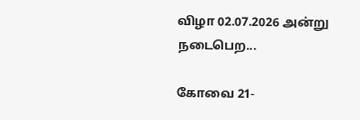விழா 02.07.2026 அன்று நடைபெற...

கோவை 21-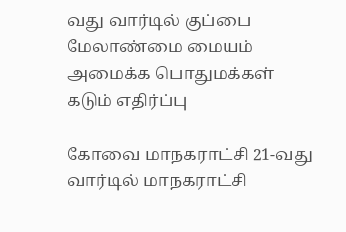வது வார்டில் குப்பை மேலாண்மை மையம் அமைக்க பொதுமக்கள் கடும் எதிர்ப்பு

கோவை மாநகராட்சி 21-வது வார்டில் மாநகராட்சி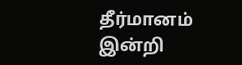தீர்மானம் இன்றி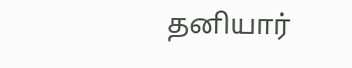தனியார்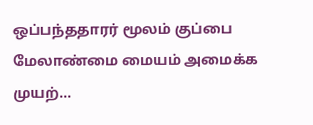ஒப்பந்ததாரர் மூலம் குப்பை மேலாண்மை மையம் அமைக்க முயற்...